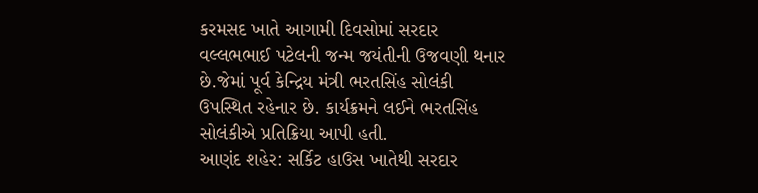કરમસદ ખાતે આગામી દિવસોમાં સરદાર વલ્લભભાઈ પટેલની જન્મ જયંતીની ઉજવણી થનાર છે.જેમાં પૂર્વ કેન્દ્રિય મંત્રી ભરતસિંહ સોલંકી ઉપસ્થિત રહેનાર છે. કાર્યક્રમને લઈને ભરતસિંહ સોલંકીએ પ્રતિક્રિયા આપી હતી.
આણંદ શહેર: સર્કિટ હાઉસ ખાતેથી સરદાર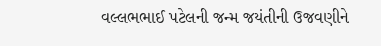વલ્લભભાઈ પટેલની જન્મ જયંતીની ઉજવણીને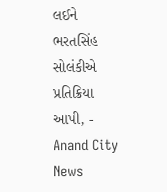લઈને ભરતસિંહ સોલંકીએ પ્રતિક્રિયા આપી, - Anand City News